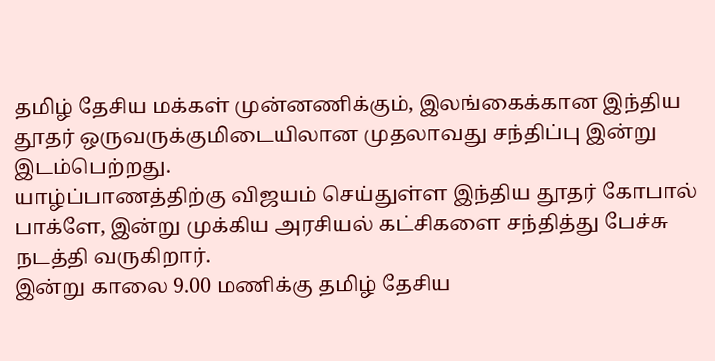தமிழ் தேசிய மக்கள் முன்னணிக்கும், இலங்கைக்கான இந்திய தூதர் ஒருவருக்குமிடையிலான முதலாவது சந்திப்பு இன்று இடம்பெற்றது.
யாழ்ப்பாணத்திற்கு விஜயம் செய்துள்ள இந்திய தூதர் கோபால் பாக்ளே, இன்று முக்கிய அரசியல் கட்சிகளை சந்தித்து பேச்சு நடத்தி வருகிறார்.
இன்று காலை 9.00 மணிக்கு தமிழ் தேசிய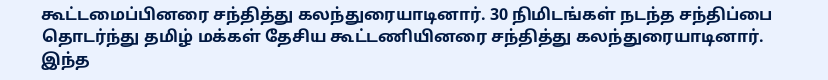கூட்டமைப்பினரை சந்தித்து கலந்துரையாடினார். 30 நிமிடங்கள் நடந்த சந்திப்பை தொடர்ந்து தமிழ் மக்கள் தேசிய கூட்டணியினரை சந்தித்து கலந்துரையாடினார். இந்த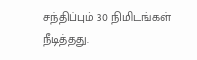சந்திப்பும் 30 நிமிடங்கள் நீடித்தது.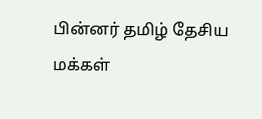பின்னர் தமிழ் தேசிய மக்கள்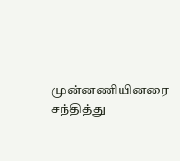முன்னணியினரை சந்தித்து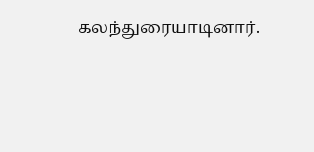கலந்துரையாடினார்.